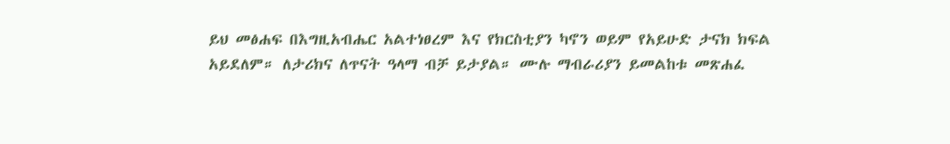ይህ መፅሐፍ በእግዚአብሔር አልተነፀረም እና የክርስቲያን ካኖን ወይም የአይሁድ ታናክ ክፍል አይደለም። ለታሪክና ለጥናት ዓላማ ብቻ ይታያል። ሙሉ ማብራሪያን ይመልከቱ መጽሐፈ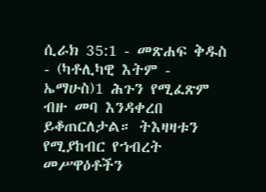ሲራክ 35:1 - መጽሐፍ ቅዱስ - (ካቶሊካዊ እትም - ኤማሁስ)1 ሕጉን የሚፈጽም ብዙ መባ እንዳቀረበ ይቆጠርለታል። ትእዛዛቱን የሚያከብር የኀብረት መሥዋዕቶችን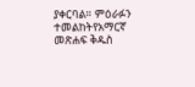ያቀርባል። ምዕራፉን ተመልከትየአማርኛ መጽሐፍ ቅዱስ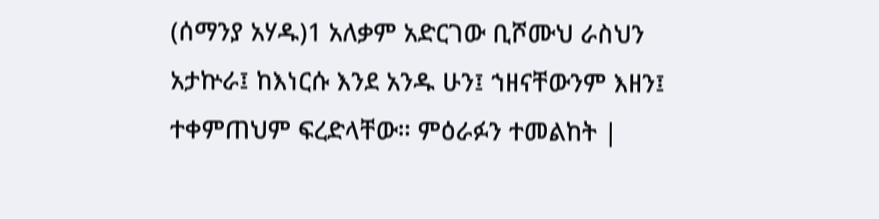(ሰማንያ አሃዱ)1 አለቃም አድርገው ቢሾሙህ ራስህን አታኵራ፤ ከእነርሱ እንደ አንዱ ሁን፤ ኀዘናቸውንም እዘን፤ ተቀምጠህም ፍረድላቸው። ምዕራፉን ተመልከት |